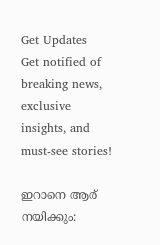Get Updates
Get notified of breaking news, exclusive insights, and must-see stories!

ഇറാനെ ആര് നയിക്കും: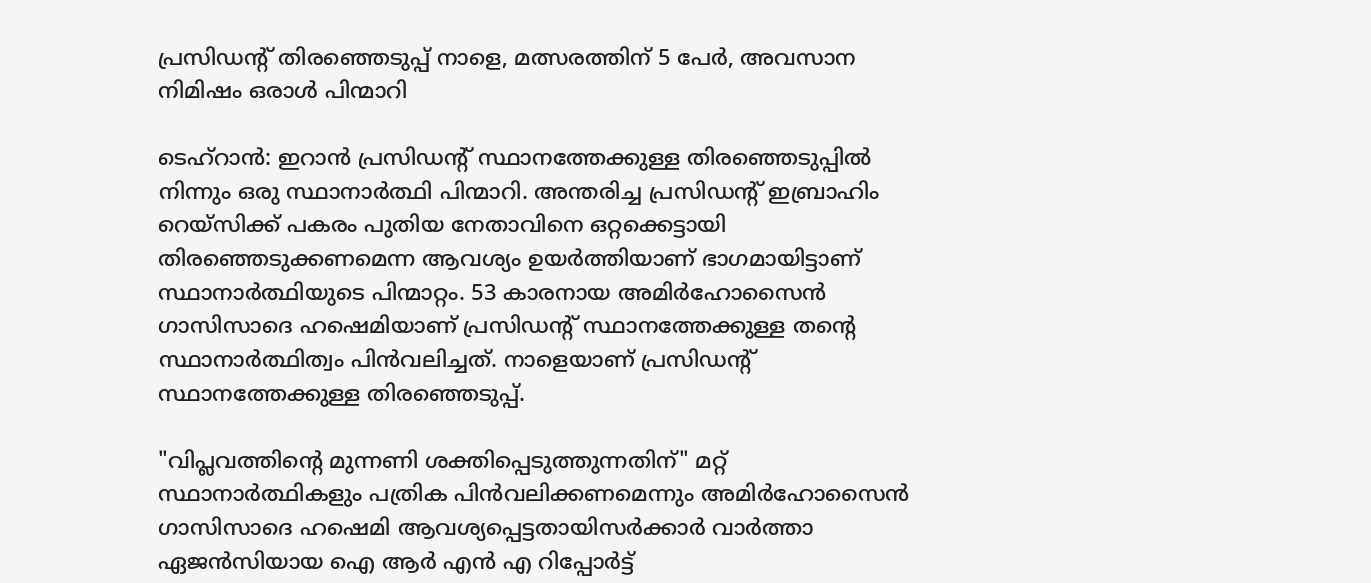പ്രസിഡന്റ് തിരഞ്ഞെടുപ്പ് നാളെ, മത്സരത്തിന് 5 പേർ, അവസാന നിമിഷം ഒരാള്‍ പിന്മാറി

ടെഹ്റാന്‍: ഇറാന്‍ പ്രസിഡന്റ് സ്ഥാനത്തേക്കുള്ള തിരഞ്ഞെടുപ്പില്‍ നിന്നും ഒരു സ്ഥാനാർത്ഥി പിന്മാറി. അന്തരിച്ച പ്രസിഡൻ്റ് ഇബ്രാഹിം റെയ്‌സിക്ക് പകരം പുതിയ നേതാവിനെ ഒറ്റക്കെട്ടായി തിരഞ്ഞെടുക്കണമെന്ന ആവശ്യം ഉയർത്തിയാണ് ഭാഗമായിട്ടാണ് സ്ഥാനാർത്ഥിയുടെ പിന്മാറ്റം. 53 കാരനായ അമിർഹോസൈൻ ഗാസിസാദെ ഹഷെമിയാണ് പ്രസിഡന്റ് സ്ഥാനത്തേക്കുള്ള തൻ്റെ സ്ഥാനാർത്ഥിത്വം പിന്‍വലിച്ചത്. നാളെയാണ് പ്രസിഡന്റ് സ്ഥാനത്തേക്കുള്ള തിരഞ്ഞെടുപ്പ്.

"വിപ്ലവത്തിൻ്റെ മുന്നണി ശക്തിപ്പെടുത്തുന്നതിന്" മറ്റ് സ്ഥാനാർത്ഥികളും പത്രിക പിന്‍വലിക്കണമെന്നും അമിർഹോസൈൻ ഗാസിസാദെ ഹഷെമി ആവശ്യപ്പെട്ടതായിസർക്കാർ വാർത്താ ഏജന്‍സിയായ ഐ ആർ എൻ എ റിപ്പോർട്ട്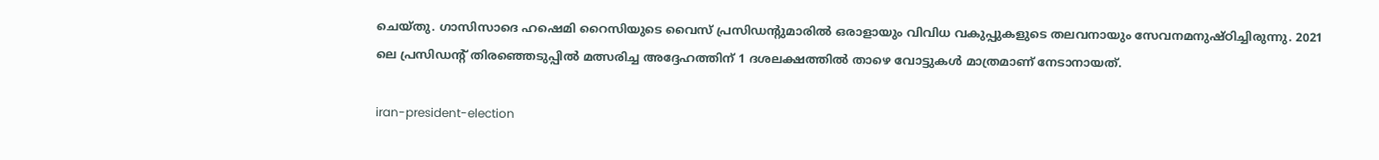ചെയ്തു. ഗാസിസാദെ ഹഷെമി റൈസിയുടെ വൈസ് പ്രസിഡൻ്റുമാരിൽ ഒരാളായും വിവിധ വകുപ്പുകളുടെ തലവനായും സേവനമനുഷ്ഠിച്ചിരുന്നു. 2021 ലെ പ്രസിഡൻ്റ് തിരഞ്ഞെടുപ്പിൽ മത്സരിച്ച അദ്ദേഹത്തിന് 1 ദശലക്ഷത്തിൽ താഴെ വോട്ടുകൾ മാത്രമാണ് നേടാനായത്.

iran-president-election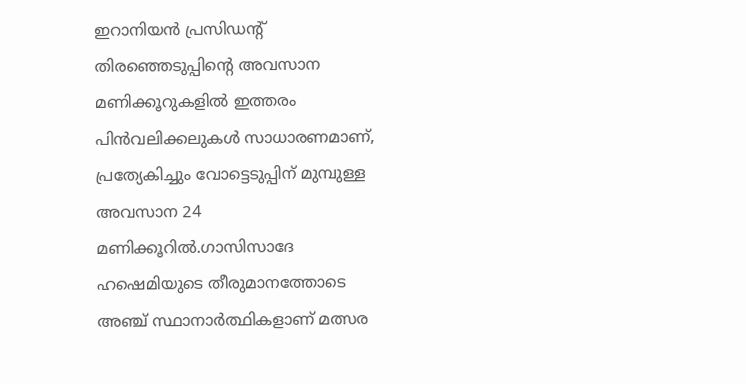ഇറാനിയൻ പ്രസിഡൻ്റ് തിരഞ്ഞെടുപ്പിൻ്റെ അവസാന മണിക്കൂറുകളിൽ ഇത്തരം പിൻവലിക്കലുകൾ സാധാരണമാണ്, പ്രത്യേകിച്ചും വോട്ടെടുപ്പിന് മുമ്പുള്ള അവസാന 24 മണിക്കൂറിൽ.ഗാസിസാദേ ഹഷെമിയുടെ തീരുമാനത്തോടെ അഞ്ച് സ്ഥാനാർത്ഥികളാണ് മത്സര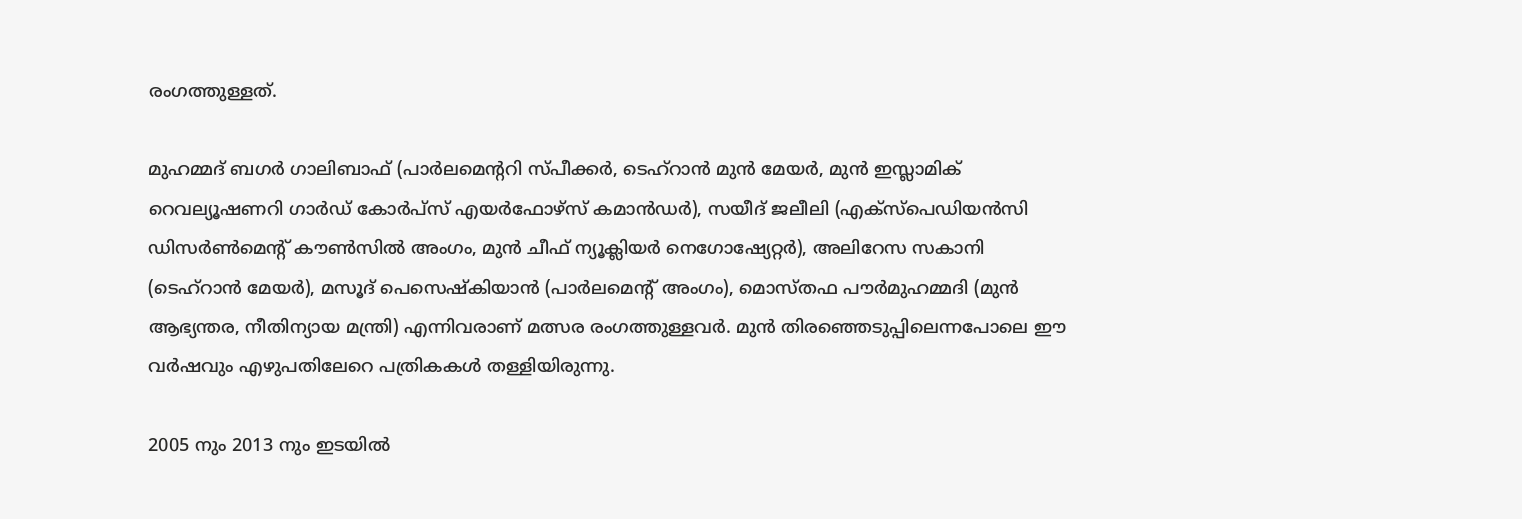രംഗത്തുള്ളത്.

മുഹമ്മദ് ബഗർ ഗാലിബാഫ് (പാർലമെൻ്ററി സ്പീക്കർ, ടെഹ്റാൻ മുൻ മേയർ, മുൻ ഇസ്ലാമിക് റെവല്യൂഷണറി ഗാർഡ് കോർപ്സ് എയർഫോഴ്സ് കമാൻഡർ), സയീദ് ജലീലി (എക്‌സ്‌പെഡിയൻസി ഡിസർൺമെൻ്റ് കൗൺസിൽ അംഗം, മുൻ ചീഫ് ന്യൂക്ലിയർ നെഗോഷ്യേറ്റർ), അലിറേസ സകാനി (ടെഹ്‌റാൻ മേയർ), മസൂദ് പെസെഷ്കിയാൻ (പാർലമെൻ്റ് അംഗം), മൊസ്തഫ പൗർമുഹമ്മദി (മുൻ ആഭ്യന്തര, നീതിന്യായ മന്ത്രി) എന്നിവരാണ് മത്സര രംഗത്തുള്ളവർ. മുൻ തിരഞ്ഞെടുപ്പിലെന്നപോലെ ഈ വർഷവും എഴുപതിലേറെ പത്രികകള്‍ തള്ളിയിരുന്നു.

2005 നും 2013 നും ഇടയിൽ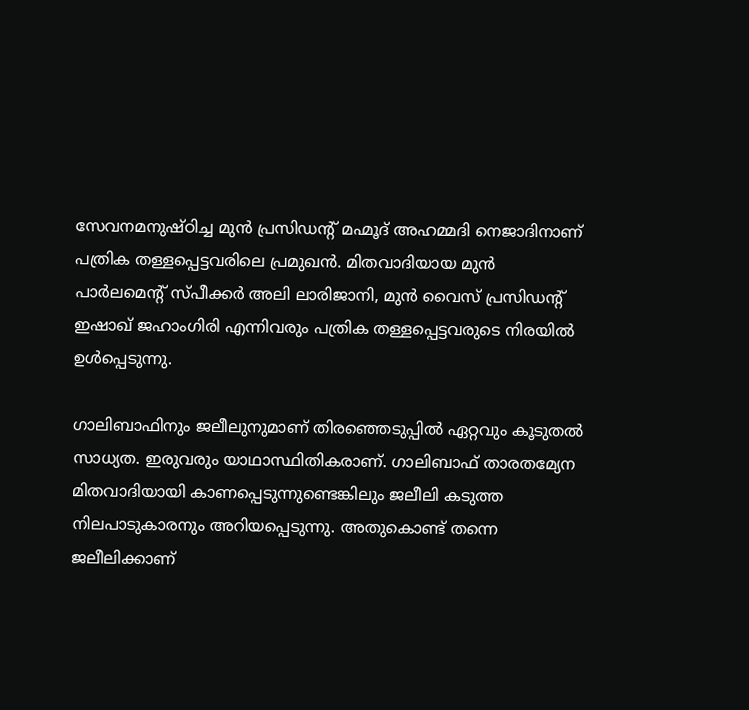സേവനമനുഷ്ഠിച്ച മുൻ പ്രസിഡൻ്റ് മഹ്മൂദ് അഹമ്മദി നെജാദിനാണ് പത്രിക തള്ളപ്പെട്ടവരിലെ പ്രമുഖന്‍. മിതവാദിയായ മുൻ പാർലമെൻ്റ് സ്പീക്കർ അലി ലാരിജാനി, മുൻ വൈസ് പ്രസിഡൻ്റ് ഇഷാഖ് ജഹാംഗിരി എന്നിവരും പത്രിക തള്ളപ്പെട്ടവരുടെ നിരയില്‍ ഉൾപ്പെടുന്നു.

ഗാലിബാഫിനും ജലീലുനുമാണ് തിരഞ്ഞെടുപ്പില്‍ ഏറ്റവും കൂടുതല്‍ സാധ്യത. ഇരുവരും യാഥാസ്ഥിതികരാണ്. ഗാലിബാഫ് താരതമ്യേന മിതവാദിയായി കാണപ്പെടുന്നുണ്ടെങ്കിലും ജലീലി കടുത്ത നിലപാടുകാരനും അറിയപ്പെടുന്നു. അതുകൊണ്ട് തന്നെ ജലീലിക്കാണ്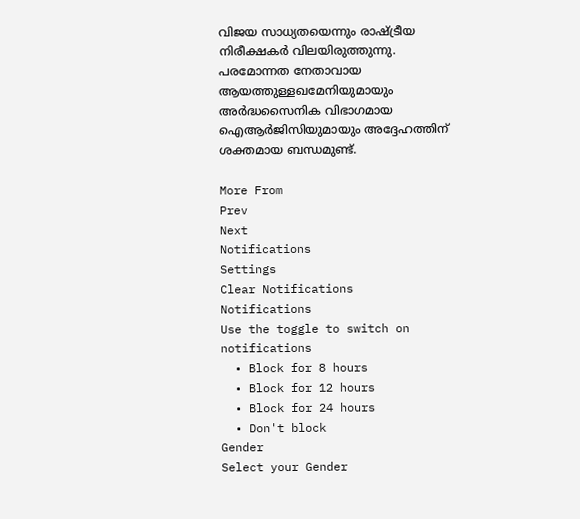വിജയ സാധ്യതയെന്നും രാഷ്ട്രീയ നിരീക്ഷകർ വിലയിരുത്തുന്നു. പരമോന്നത നേതാവായ ആയത്തുള്ളഖമേനിയുമായും അർദ്ധസൈനിക വിഭാഗമായ ഐആർജിസിയുമായും അദ്ദേഹത്തിന് ശക്തമായ ബന്ധമുണ്ട്.

More From
Prev
Next
Notifications
Settings
Clear Notifications
Notifications
Use the toggle to switch on notifications
  • Block for 8 hours
  • Block for 12 hours
  • Block for 24 hours
  • Don't block
Gender
Select your Gender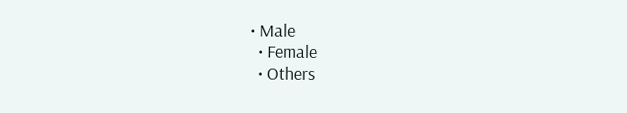• Male
  • Female
  • Others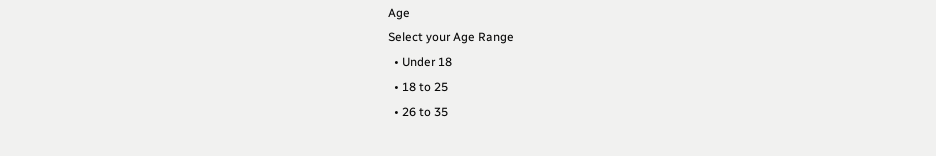Age
Select your Age Range
  • Under 18
  • 18 to 25
  • 26 to 35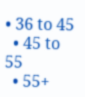• 36 to 45
  • 45 to 55
  • 55+